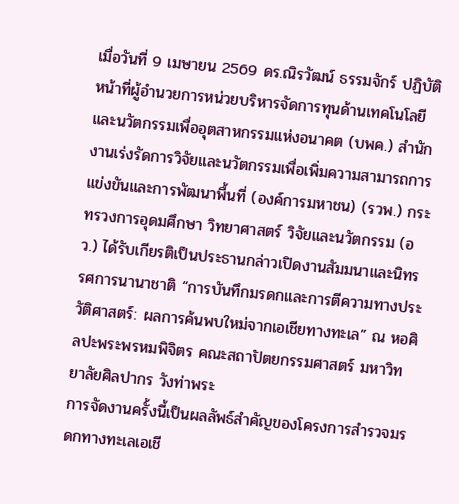เมื่อวันที่ 9 เมษายน 2569 ดร.ณิรวัฒน์ ธรรมจักร์ ปฏิบัติหน้าที่ผู้อำนวยการหน่วยบริหารจัดการทุนด้านเทคโนโลยีและนวัตกรรมเพื่ออุตสาหกรรมแห่งอนาคต (บพค.) สำนักงานเร่งรัดการวิจัยและนวัตกรรมเพื่อเพิ่มความสามารถการแข่งขันและการพัฒนาพื้นที่ (องค์การมหาชน) (รวพ.) กระทรวงการอุดมศึกษา วิทยาศาสตร์ วิจัยและนวัตกรรม (อว.) ได้รับเกียรติเป็นประธานกล่าวเปิดงานสัมมนาและนิทรรศการนานาชาติ “การบันทึกมรดกและการตีความทางประวัติศาสตร์: ผลการค้นพบใหม่จากเอเชียทางทะเล” ณ หอศิลปะพระพรหมพิจิตร คณะสถาปัตยกรรมศาสตร์ มหาวิทยาลัยศิลปากร วังท่าพระ
การจัดงานครั้งนี้เป็นผลลัพธ์สำคัญของโครงการสำรวจมรดกทางทะเลเอเชี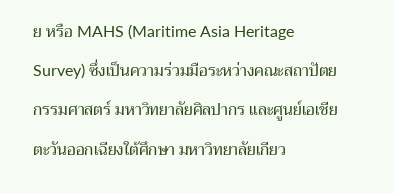ย หรือ MAHS (Maritime Asia Heritage Survey) ซึ่งเป็นความร่วมมือระหว่างคณะสถาปัตยกรรมศาสตร์ มหาวิทยาลัยศิลปากร และศูนย์เอเชียตะวันออกเฉียงใต้ศึกษา มหาวิทยาลัยเกียว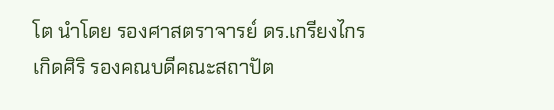โต นำโดย รองศาสตราจารย์ ดร.เกรียงไกร เกิดศิริ รองคณบดีคณะสถาปัต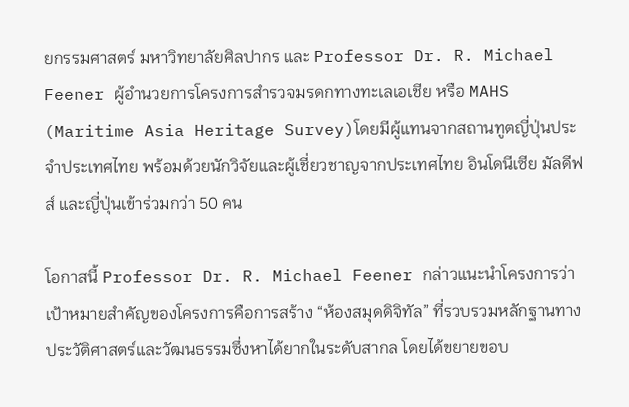ยกรรมศาสตร์ มหาวิทยาลัยศิลปากร และ Professor Dr. R. Michael Feener ผู้อำนวยการโครงการสำรวจมรดกทางทะเลเอเชีย หรือ MAHS (Maritime Asia Heritage Survey)โดยมีผู้แทนจากสถานทูตญี่ปุ่นประจำประเทศไทย พร้อมด้วยนักวิจัยและผู้เชี่ยวชาญจากประเทศไทย อินโดนีเซีย มัลดีฟส์ และญี่ปุ่นเข้าร่วมกว่า 50 คน

โอกาสนี้ Professor Dr. R. Michael Feener กล่าวแนะนำโครงการว่า เป้าหมายสำคัญของโครงการคือการสร้าง “ห้องสมุดดิจิทัล” ที่รวบรวมหลักฐานทางประวัติศาสตร์และวัฒนธรรมซึ่งหาได้ยากในระดับสากล โดยได้ขยายขอบ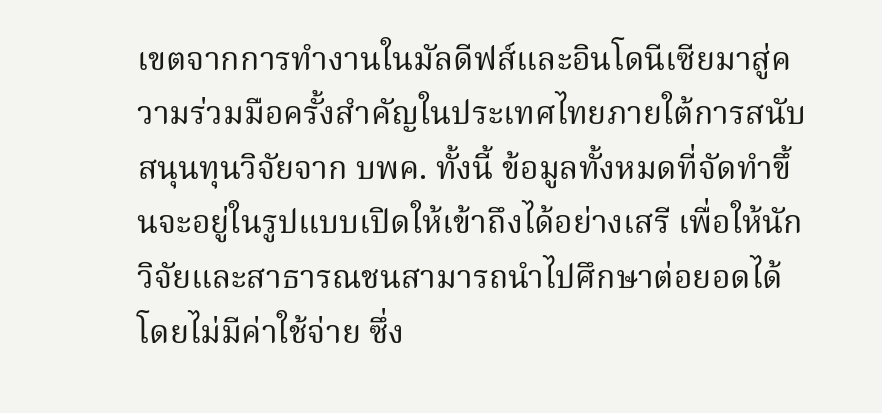เขตจากการทำงานในมัลดีฟส์และอินโดนีเซียมาสู่ความร่วมมือครั้งสำคัญในประเทศไทยภายใต้การสนับสนุนทุนวิจัยจาก บพค. ทั้งนี้ ข้อมูลทั้งหมดที่จัดทำขึ้นจะอยู่ในรูปแบบเปิดให้เข้าถึงได้อย่างเสรี เพื่อให้นักวิจัยและสาธารณชนสามารถนำไปศึกษาต่อยอดได้โดยไม่มีค่าใช้จ่าย ซึ่ง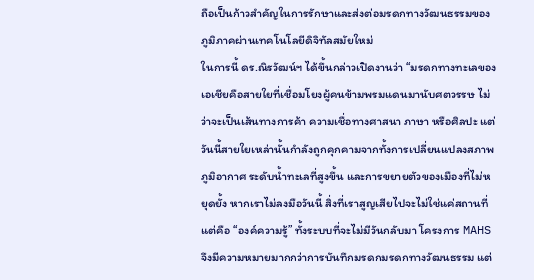ถือเป็นก้าวสำคัญในการรักษาและส่งต่อมรดกทางวัฒนธรรมของภูมิภาคผ่านเทคโนโลยีดิจิทัลสมัยใหม่
ในการนี้ ดร.ณิรวัฒน์ฯ ได้ขึ้นกล่าวเปิดงานว่า “มรดกทางทะเลของเอเชียคือสายใยที่เชื่อมโยงผู้คนข้ามพรมแดนมานับศตวรรษ ไม่ว่าจะเป็นเส้นทางการค้า ความเชื่อทางศาสนา ภาษา หรือศิลปะ แต่วันนี้สายใยเหล่านั้นกำลังถูกคุกคามจากทั้งการเปลี่ยนแปลงสภาพภูมิอากาศ ระดับน้ำทะเลที่สูงขึ้น และการขยายตัวของเมืองที่ไม่หยุดยั้ง หากเราไม่ลงมือวันนี้ สิ่งที่เราสูญเสียไปจะไม่ใช่แค่สถานที่ แต่คือ “องค์ความรู้” ทั้งระบบที่จะไม่มีวันกลับมา โครงการ MAHS จึงมีความหมายมากกว่าการบันทึกมรดกมรดกทางวัฒนธรรม แต่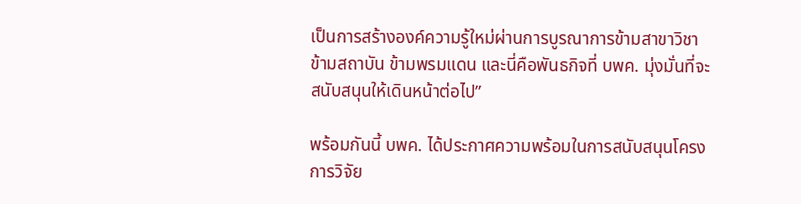เป็นการสร้างองค์ความรู้ใหม่ผ่านการบูรณาการข้ามสาขาวิชา ข้ามสถาบัน ข้ามพรมแดน และนี่คือพันธกิจที่ บพค. มุ่งมั่นที่จะสนับสนุนให้เดินหน้าต่อไป”

พร้อมกันนี้ บพค. ได้ประกาศความพร้อมในการสนับสนุนโครงการวิจัย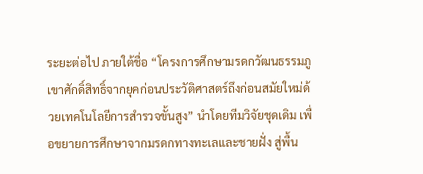ระยะต่อไป ภายใต้ชื่อ “โครงการศึกษามรดกวัฒนธรรมภูเขาศักดิ์สิทธิ์จากยุคก่อนประวัติศาสตร์ถึงก่อนสมัยใหม่ด้วยเทคโนโลยีการสำรวจขั้นสูง” นำโดยทีมวิจัยชุดเดิม เพื่อขยายการศึกษาจากมรดกทางทะเลและชายฝั่ง สู่พื้น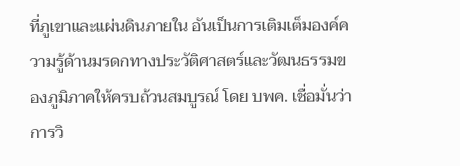ที่ภูเขาและแผ่นดินภายใน อันเป็นการเติมเต็มองค์ความรู้ด้านมรดกทางประวัติศาสตร์และวัฒนธรรมของภูมิภาคให้ครบถ้วนสมบูรณ์ โดย บพค. เชื่อมั่นว่าการวิ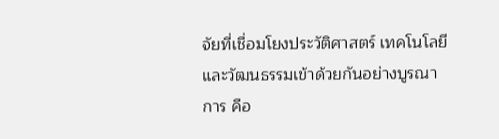จัยที่เชื่อมโยงประวัติศาสตร์ เทคโนโลยี และวัฒนธรรมเข้าด้วยกันอย่างบูรณาการ คือ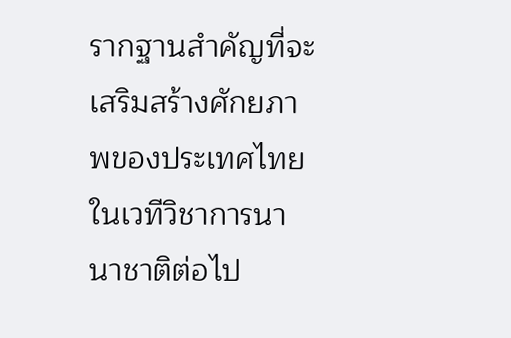รากฐานสำคัญที่จะเสริมสร้างศักยภาพของประเทศไทยในเวทีวิชาการนานาชาติต่อไป